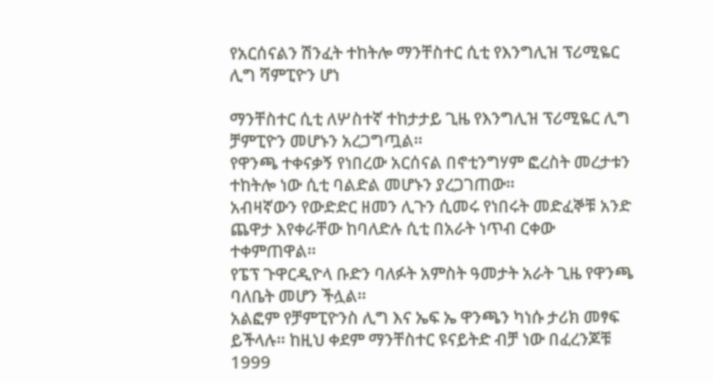የአርሰናልን ሽንፈት ተከትሎ ማንቸስተር ሲቲ የእንግሊዝ ፕሪሚዬር ሊግ ሻምፒዮን ሆነ

ማንቸስተር ሲቲ ለሦስተኛ ተከታታይ ጊዜ የእንግሊዝ ፕሪሚዬር ሊግ ቻምፒዮን መሆኑን አረጋግጧል።
የዋንጫ ተቀናቃኝ የነበረው አርሰናል በኖቲንግሃም ፎረስት መረታቱን ተከትሎ ነው ሲቲ ባልድል መሆኑን ያረጋገጠው።
አብዛኛውን የውድድር ዘመን ሊጉን ሲመሩ የነበሩት መድፈኞቹ አንድ ጨዋታ እየቀራቸው ከባለድሉ ሲቲ በአራት ነጥብ ርቀው ተቀምጠዋል።
የፔፕ ጉዋርዲዮላ ቡድን ባለፉት አምስት ዓመታት አራት ጊዜ የዋንጫ ባለቤት መሆን ችሏል።
አልፎም የቻምፒዮንስ ሊግ እና ኤፍ ኤ ዋንጫን ካነሱ ታሪክ መፃፍ ይችላሉ። ከዚህ ቀደም ማንቸስተር ዩናይትድ ብቻ ነው በፈረንጆቹ 1999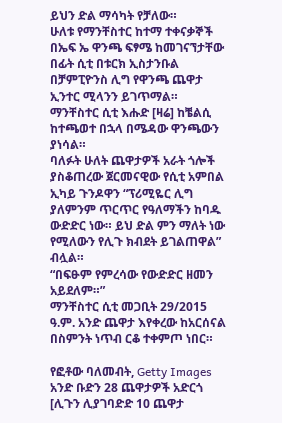ይህን ድል ማሳካት የቻለው።
ሁለቱ የማንቸስተር ከተማ ተቀናቃኞች በኤፍ ኤ ዋንጫ ፍፃሜ ከመገናኘታቸው በፊት ሲቲ በቱርክ ኢስታንቡል በቻምፒዮንስ ሊግ የዋንጫ ጨዋታ ኢንተር ሚላንን ይገጥማል።
ማንቸስተር ሲቲ እሑድ [ዛሬ] ከቼልሲ ከተጫወተ በኋላ በሜዳው ዋንጫውን ያነሳል።
ባለፉት ሁለት ጨዋታዎች አራት ጎሎች ያስቆጠረው ጀርመናዊው የሲቲ አምበል ኢካይ ጉንዶዋን “ፕሪሚዬር ሊግ ያለምንም ጥርጥር የዓለማችን ከባዱ ውድድር ነው። ይህ ድል ምን ማለት ነው የሚለውን የሊጉ ክብደት ይገልጠዋል” ብሏል።
“በፍፁም የምረሳው የውድድር ዘመን አይደለም።”
ማንቸስተር ሲቲ መጋቢት 29/2015 ዓ.ም. አንድ ጨዋታ እየቀረው ከአርሰናል በስምንት ነጥብ ርቆ ተቀምጦ ነበር።

የፎቶው ባለመብት, Getty Images
አንድ ቡድን 28 ጨዋታዎች አድርጎ [ሊጉን ሊያገባድድ 10 ጨዋታ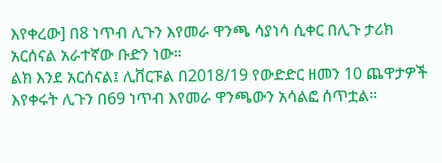እየቀረው] በ8 ነጥብ ሊጉን እየመራ ዋንጫ ሳያነሳ ሲቀር በሊጉ ታሪክ አርሰናል አራተኛው ቡድን ነው።
ልክ እንደ አርሰናል፤ ሊቨርፑል በ2018/19 የውድድር ዘመን 10 ጨዋታዎች እየቀሩት ሊጉን በ69 ነጥብ እየመራ ዋንጫውን አሳልፎ ሰጥቷል።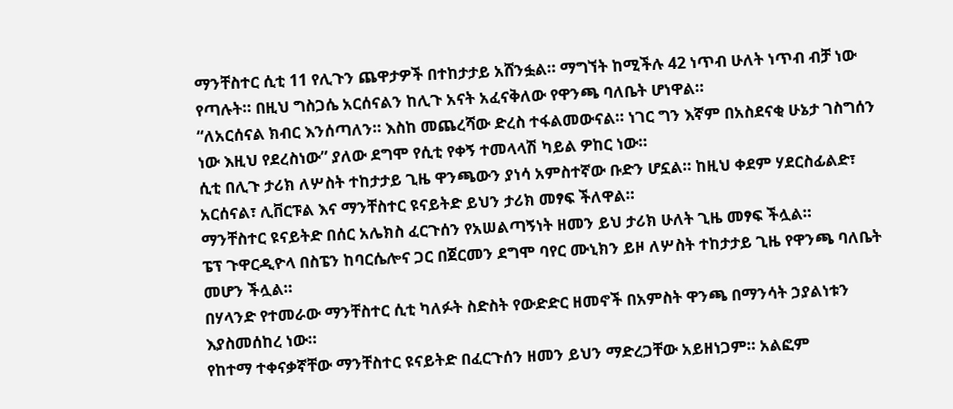ማንቸስተር ሲቲ 11 የሊጉን ጨዋታዎች በተከታታይ አሸንፏል። ማግኘት ከሚችሉ 42 ነጥብ ሁለት ነጥብ ብቻ ነው የጣሉት። በዚህ ግስጋሴ አርሰናልን ከሊጉ አናት አፈናቅለው የዋንጫ ባለቤት ሆነዋል።
“ለአርሰናል ክብር እንሰጣለን። እስከ መጨረሻው ድረስ ተፋልመውናል። ነገር ግን እኛም በአስደናቂ ሁኔታ ገስግሰን ነው እዚህ የደረስነው” ያለው ደግሞ የሲቲ የቀኝ ተመላላሽ ካይል ዎከር ነው።
ሲቲ በሊጉ ታሪክ ለሦስት ተከታታይ ጊዜ ዋንጫውን ያነሳ አምስተኛው ቡድን ሆኗል። ከዚህ ቀደም ሃደርስፊልድ፣ አርሰናል፣ ሊቨርፑል እና ማንቸስተር ዩናይትድ ይህን ታሪክ መፃፍ ችለዋል።
ማንቸስተር ዩናይትድ በሰር አሌክስ ፈርጉሰን የአሠልጣኝነት ዘመን ይህ ታሪክ ሁለት ጊዜ መፃፍ ችሏል።
ፔፕ ጉዋርዲዮላ በስፔን ከባርሴሎና ጋር በጀርመን ደግሞ ባየር ሙኒክን ይዞ ለሦስት ተከታታይ ጊዜ የዋንጫ ባለቤት መሆን ችሏል።
በሃላንድ የተመራው ማንቸስተር ሲቲ ካለፉት ስድስት የውድድር ዘመኖች በአምስት ዋንጫ በማንሳት ኃያልነቱን እያስመሰከረ ነው።
የከተማ ተቀናቃኛቸው ማንቸስተር ዩናይትድ በፈርጉሰን ዘመን ይህን ማድረጋቸው አይዘነጋም። አልፎም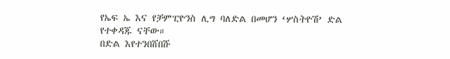የኤፍ ኤ እና የቻምፒዮንስ ሊግ ባለድል በመሆን ‘ሦስትዮሽ’ ድል የተቀዳጁ ናቸው።
በድል እየተንበሸበሹ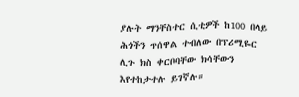ያሉት ማንቸስተር ሲቲዎች ከ100 በላይ ሕጎችን ጥሰዋል ተብለው በፕሪሚዬር ሊጉ ክስ ቀርቦባቸው ክሳቸውን እየተከታተሉ ይገኛሉ።